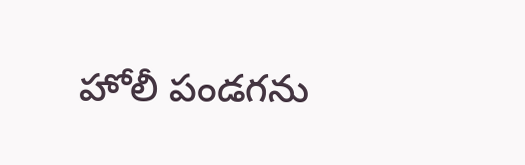హోలీ పండగను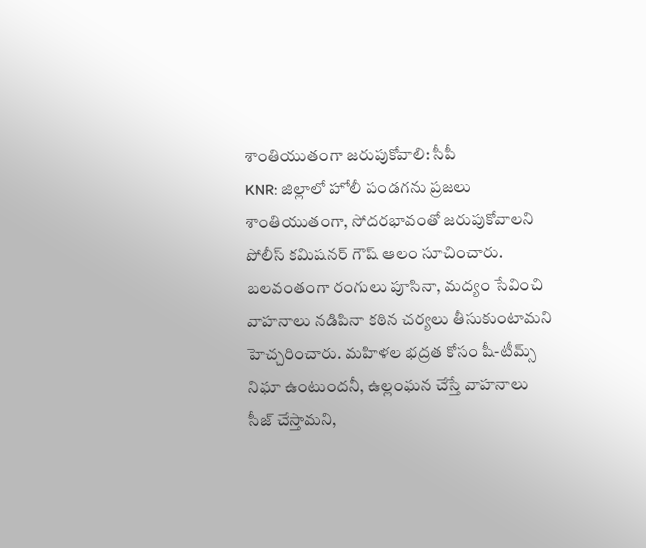శాంతియుతంగా జరుపుకోవాలి: సీపీ
KNR: జిల్లాలో హోలీ పండగను ప్రజలు శాంతియుతంగా, సోదరభావంతో జరుపుకోవాలని పోలీస్ కమిషనర్ గౌష్ ఆలం సూచించారు. బలవంతంగా రంగులు పూసినా, మద్యం సేవించి వాహనాలు నడిపినా కఠిన చర్యలు తీసుకుంటామని హెచ్చరించారు. మహిళల భద్రత కోసం షీ-టీమ్స్ నిఘా ఉంటుందనీ, ఉల్లంఘన చేస్తే వాహనాలు సీజ్ చేస్తామని,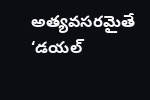అత్యవసరమైతే ‘డయల్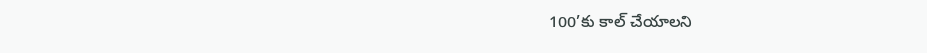100’కు కాల్ చేయాలని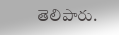తెలిపారు.